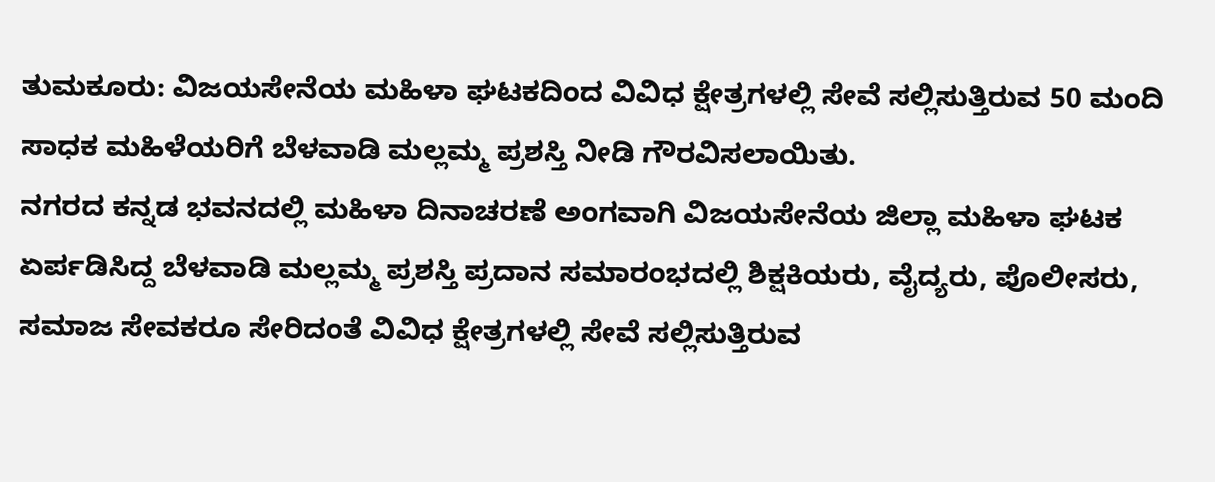ತುಮಕೂರು: ವಿಜಯಸೇನೆಯ ಮಹಿಳಾ ಘಟಕದಿಂದ ವಿವಿಧ ಕ್ಷೇತ್ರಗಳಲ್ಲಿ ಸೇವೆ ಸಲ್ಲಿಸುತ್ತಿರುವ 50 ಮಂದಿ ಸಾಧಕ ಮಹಿಳೆಯರಿಗೆ ಬೆಳವಾಡಿ ಮಲ್ಲಮ್ಮ ಪ್ರಶಸ್ತಿ ನೀಡಿ ಗೌರವಿಸಲಾಯಿತು.
ನಗರದ ಕನ್ನಡ ಭವನದಲ್ಲಿ ಮಹಿಳಾ ದಿನಾಚರಣೆ ಅಂಗವಾಗಿ ವಿಜಯಸೇನೆಯ ಜಿಲ್ಲಾ ಮಹಿಳಾ ಘಟಕ ಏರ್ಪಡಿಸಿದ್ದ ಬೆಳವಾಡಿ ಮಲ್ಲಮ್ಮ ಪ್ರಶಸ್ತಿ ಪ್ರದಾನ ಸಮಾರಂಭದಲ್ಲಿ ಶಿಕ್ಷಕಿಯರು, ವೈದ್ಯರು, ಪೊಲೀಸರು, ಸಮಾಜ ಸೇವಕರೂ ಸೇರಿದಂತೆ ವಿವಿಧ ಕ್ಷೇತ್ರಗಳಲ್ಲಿ ಸೇವೆ ಸಲ್ಲಿಸುತ್ತಿರುವ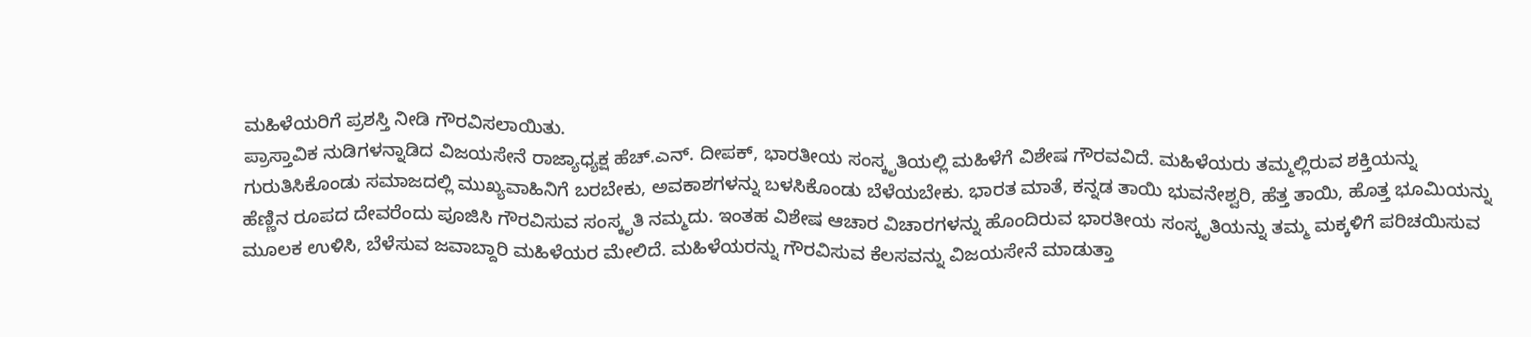ಮಹಿಳೆಯರಿಗೆ ಪ್ರಶಸ್ತಿ ನೀಡಿ ಗೌರವಿಸಲಾಯಿತು.
ಪ್ರಾಸ್ತಾವಿಕ ನುಡಿಗಳನ್ನಾಡಿದ ವಿಜಯಸೇನೆ ರಾಜ್ಯಾಧ್ಯಕ್ಷ ಹೆಚ್.ಎನ್. ದೀಪಕ್, ಭಾರತೀಯ ಸಂಸ್ಕೃತಿಯಲ್ಲಿ ಮಹಿಳೆಗೆ ವಿಶೇಷ ಗೌರವವಿದೆ. ಮಹಿಳೆಯರು ತಮ್ಮಲ್ಲಿರುವ ಶಕ್ತಿಯನ್ನು ಗುರುತಿಸಿಕೊಂಡು ಸಮಾಜದಲ್ಲಿ ಮುಖ್ಯವಾಹಿನಿಗೆ ಬರಬೇಕು, ಅವಕಾಶಗಳನ್ನು ಬಳಸಿಕೊಂಡು ಬೆಳೆಯಬೇಕು. ಭಾರತ ಮಾತೆ, ಕನ್ನಡ ತಾಯಿ ಭುವನೇಶ್ವರಿ, ಹೆತ್ತ ತಾಯಿ, ಹೊತ್ತ ಭೂಮಿಯನ್ನು ಹೆಣ್ಣಿನ ರೂಪದ ದೇವರೆಂದು ಪೂಜಿಸಿ ಗೌರವಿಸುವ ಸಂಸ್ಕೃತಿ ನಮ್ಮದು. ಇಂತಹ ವಿಶೇಷ ಆಚಾರ ವಿಚಾರಗಳನ್ನು ಹೊಂದಿರುವ ಭಾರತೀಯ ಸಂಸ್ಕೃತಿಯನ್ನು ತಮ್ಮ ಮಕ್ಕಳಿಗೆ ಪರಿಚಯಿಸುವ ಮೂಲಕ ಉಳಿಸಿ, ಬೆಳೆಸುವ ಜವಾಬ್ದಾರಿ ಮಹಿಳೆಯರ ಮೇಲಿದೆ. ಮಹಿಳೆಯರನ್ನು ಗೌರವಿಸುವ ಕೆಲಸವನ್ನು ವಿಜಯಸೇನೆ ಮಾಡುತ್ತಾ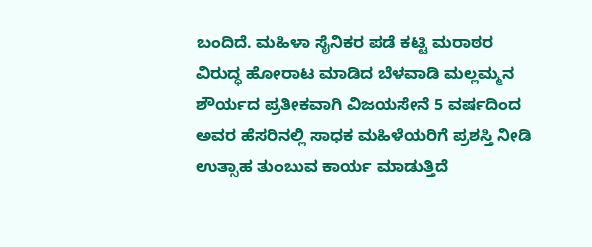ಬಂದಿದೆ. ಮಹಿಳಾ ಸೈನಿಕರ ಪಡೆ ಕಟ್ಟಿ ಮರಾಠರ ವಿರುದ್ಧ ಹೋರಾಟ ಮಾಡಿದ ಬೆಳವಾಡಿ ಮಲ್ಲಮ್ಮನ ಶೌರ್ಯದ ಪ್ರತೀಕವಾಗಿ ವಿಜಯಸೇನೆ 5 ವರ್ಷದಿಂದ ಅವರ ಹೆಸರಿನಲ್ಲಿ ಸಾಧಕ ಮಹಿಳೆಯರಿಗೆ ಪ್ರಶಸ್ತಿ ನೀಡಿ ಉತ್ಸಾಹ ತುಂಬುವ ಕಾರ್ಯ ಮಾಡುತ್ತಿದೆ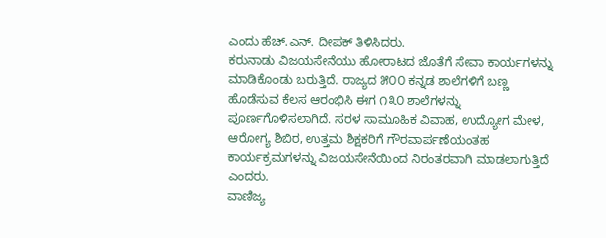ಎಂದು ಹೆಚ್.ಎನ್. ದೀಪಕ್ ತಿಳಿಸಿದರು.
ಕರುನಾಡು ವಿಜಯಸೇನೆಯು ಹೋರಾಟದ ಜೊತೆಗೆ ಸೇವಾ ಕಾರ್ಯಗಳನ್ನು ಮಾಡಿಕೊಂಡು ಬರುತ್ತಿದೆ. ರಾಜ್ಯದ ೫೦೦ ಕನ್ನಡ ಶಾಲೆಗಳಿಗೆ ಬಣ್ಣ ಹೊಡೆಸುವ ಕೆಲಸ ಆರಂಭಿಸಿ ಈಗ ೧೩೦ ಶಾಲೆಗಳನ್ನು ಪೂರ್ಣಗೊಳಿಸಲಾಗಿದೆ. ಸರಳ ಸಾಮೂಹಿಕ ವಿವಾಹ, ಉದ್ಯೋಗ ಮೇಳ, ಆರೋಗ್ಯ ಶಿಬಿರ, ಉತ್ತಮ ಶಿಕ್ಷಕರಿಗೆ ಗೌರವಾರ್ಪಣೆಯಂತಹ ಕಾರ್ಯಕ್ರಮಗಳನ್ನು ವಿಜಯಸೇನೆಯಿಂದ ನಿರಂತರವಾಗಿ ಮಾಡಲಾಗುತ್ತಿದೆ ಎಂದರು.
ವಾಣಿಜ್ಯ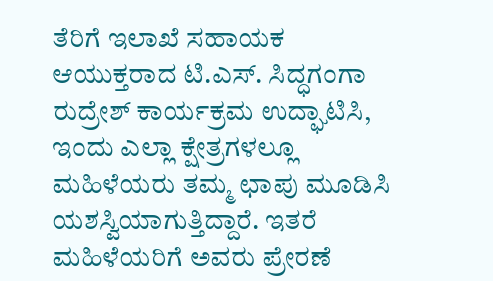ತೆರಿಗೆ ಇಲಾಖೆ ಸಹಾಯಕ ಆಯುಕ್ತರಾದ ಟಿ.ಎಸ್. ಸಿದ್ಧಗಂಗಾ ರುದ್ರೇಶ್ ಕಾರ್ಯಕ್ರಮ ಉದ್ಘಾಟಿಸಿ, ಇಂದು ಎಲ್ಲಾ ಕ್ಷೇತ್ರಗಳಲ್ಲೂ ಮಹಿಳೆಯರು ತಮ್ಮ ಛಾಪು ಮೂಡಿಸಿ ಯಶಸ್ವಿಯಾಗುತ್ತಿದ್ದಾರೆ. ಇತರೆ ಮಹಿಳೆಯರಿಗೆ ಅವರು ಪ್ರೇರಣೆ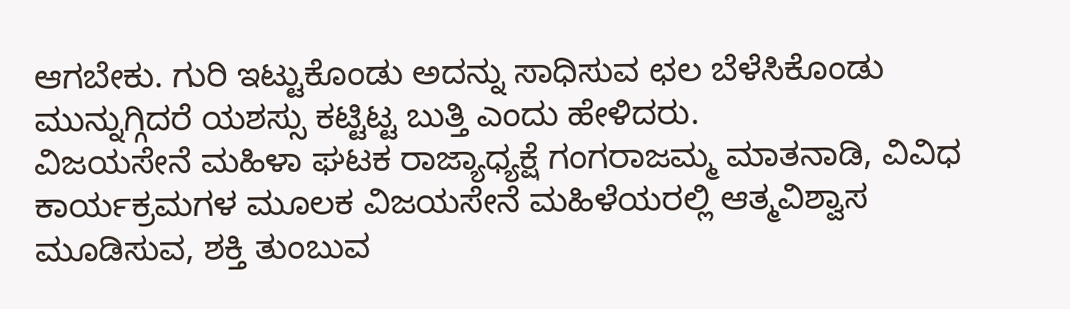ಆಗಬೇಕು. ಗುರಿ ಇಟ್ಟುಕೊಂಡು ಅದನ್ನು ಸಾಧಿಸುವ ಛಲ ಬೆಳೆಸಿಕೊಂಡು ಮುನ್ನುಗ್ಗಿದರೆ ಯಶಸ್ಸು ಕಟ್ಟಿಟ್ಟ ಬುತ್ತಿ ಎಂದು ಹೇಳಿದರು.
ವಿಜಯಸೇನೆ ಮಹಿಳಾ ಘಟಕ ರಾಜ್ಯಾಧ್ಯಕ್ಷೆ ಗಂಗರಾಜಮ್ಮ ಮಾತನಾಡಿ, ವಿವಿಧ ಕಾರ್ಯಕ್ರಮಗಳ ಮೂಲಕ ವಿಜಯಸೇನೆ ಮಹಿಳೆಯರಲ್ಲಿ ಆತ್ಮವಿಶ್ವಾಸ ಮೂಡಿಸುವ, ಶಕ್ತಿ ತುಂಬುವ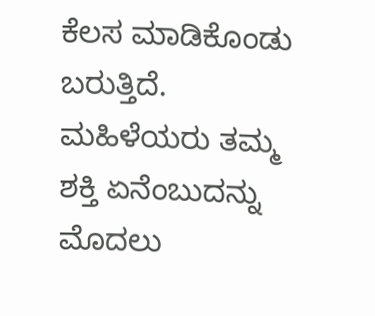ಕೆಲಸ ಮಾಡಿಕೊಂಡು ಬರುತ್ತಿದೆ. ಮಹಿಳೆಯರು ತಮ್ಮ ಶಕ್ತಿ ಏನೆಂಬುದನ್ನು ಮೊದಲು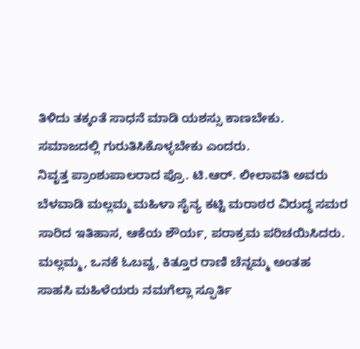ತಿಳಿದು ತಕ್ಕಂತೆ ಸಾಧನೆ ಮಾಡಿ ಯಶಸ್ಸು ಕಾಣಬೇಕು. ಸಮಾಜದಲ್ಲಿ ಗುರುತಿಸಿಕೊಳ್ಳಬೇಕು ಎಂದರು.
ನಿವೃತ್ತ ಪ್ರಾಂಶುಪಾಲರಾದ ಪ್ರೊ. ಟಿ.ಆರ್. ಲೀಲಾವತಿ ಅವರು ಬೆಳವಾಡಿ ಮಲ್ಲಮ್ಮ ಮಹಿಳಾ ಸೈನ್ಯ ಕಟ್ಟಿ ಮರಾಠರ ವಿರುದ್ಧ ಸಮರ ಸಾರಿದ ಇತಿಹಾಸ, ಆಕೆಯ ಶೌರ್ಯ, ಪರಾಕ್ರಮ ಪರಿಚಯಿಸಿದರು. ಮಲ್ಲಮ್ಮ, ಒನಕೆ ಓಬವ್ವ, ಕಿತ್ತೂರ ರಾಣಿ ಚೆನ್ನಮ್ಮ ಅಂತಹ ಸಾಹಸಿ ಮಹಿಳೆಯರು ನಮಗೆಲ್ಲಾ ಸ್ಫೂರ್ತಿ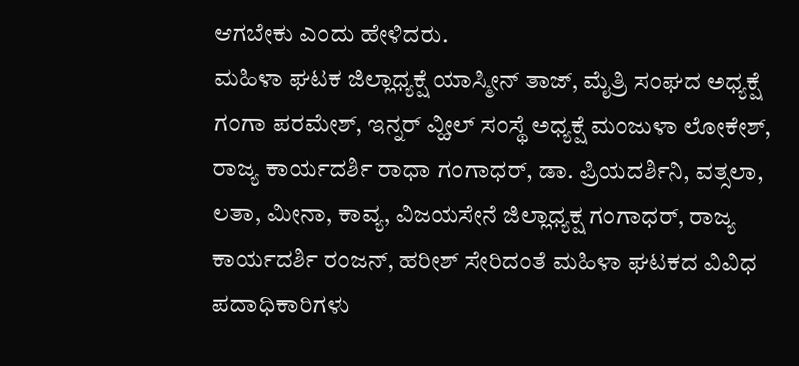ಆಗಬೇಕು ಎಂದು ಹೇಳಿದರು.
ಮಹಿಳಾ ಘಟಕ ಜಿಲ್ಲಾಧ್ಯಕ್ಷೆ ಯಾಸ್ಮೀನ್ ತಾಜ್, ಮೈತ್ರಿ ಸಂಘದ ಅಧ್ಯಕ್ಷೆ ಗಂಗಾ ಪರಮೇಶ್, ಇನ್ನರ್ ವ್ಹೀಲ್ ಸಂಸ್ಥೆ ಅಧ್ಯಕ್ಷೆ ಮಂಜುಳಾ ಲೋಕೇಶ್, ರಾಜ್ಯ ಕಾರ್ಯದರ್ಶಿ ರಾಧಾ ಗಂಗಾಧರ್, ಡಾ. ಪ್ರಿಯದರ್ಶಿನಿ, ವತ್ಸಲಾ, ಲತಾ, ಮೀನಾ, ಕಾವ್ಯ, ವಿಜಯಸೇನೆ ಜಿಲ್ಲಾಧ್ಯಕ್ಷ ಗಂಗಾಧರ್, ರಾಜ್ಯ ಕಾರ್ಯದರ್ಶಿ ರಂಜನ್, ಹರೀಶ್ ಸೇರಿದಂತೆ ಮಹಿಳಾ ಘಟಕದ ವಿವಿಧ ಪದಾಧಿಕಾರಿಗಳು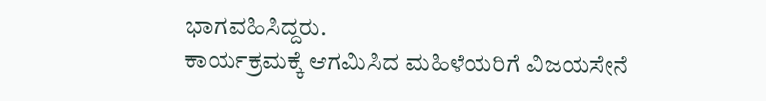ಭಾಗವಹಿಸಿದ್ದರು.
ಕಾರ್ಯಕ್ರಮಕ್ಕೆ ಆಗಮಿಸಿದ ಮಹಿಳೆಯರಿಗೆ ವಿಜಯಸೇನೆ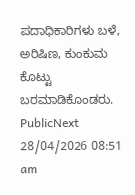ಪದಾಧಿಕಾರಿಗಳು ಬಳೆ, ಅರಿಷಿಣ, ಕುಂಕುಮ ಕೊಟ್ಟು ಬರಮಾಡಿಕೊಂಡರು.
PublicNext
28/04/2026 08:51 am